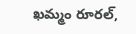ఖమ్మం రూరల్,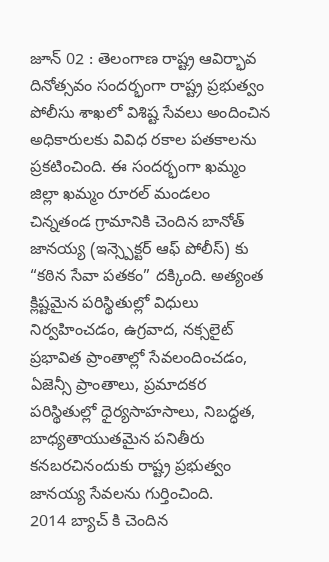జూన్ 02 : తెలంగాణ రాష్ట్ర ఆవిర్భావ దినోత్సవం సందర్భంగా రాష్ట్ర ప్రభుత్వం పోలీసు శాఖలో విశిష్ట సేవలు అందించిన అధికారులకు వివిధ రకాల పతకాలను ప్రకటించింది. ఈ సందర్భంగా ఖమ్మం జిల్లా ఖమ్మం రూరల్ మండలం చిన్నతండ గ్రామానికి చెందిన బానోత్ జానయ్య (ఇన్స్పెక్టర్ ఆఫ్ పోలీస్) కు “కఠిన సేవా పతకం” దక్కింది. అత్యంత క్లిష్టమైన పరిస్థితుల్లో విధులు నిర్వహించడం, ఉగ్రవాద, నక్సలైట్ ప్రభావిత ప్రాంతాల్లో సేవలందించడం, ఏజెన్సీ ప్రాంతాలు, ప్రమాదకర పరిస్థితుల్లో ధైర్యసాహసాలు, నిబద్ధత, బాధ్యతాయుతమైన పనితీరు కనబరచినందుకు రాష్ట్ర ప్రభుత్వం జానయ్య సేవలను గుర్తించింది.
2014 బ్యాచ్ కి చెందిన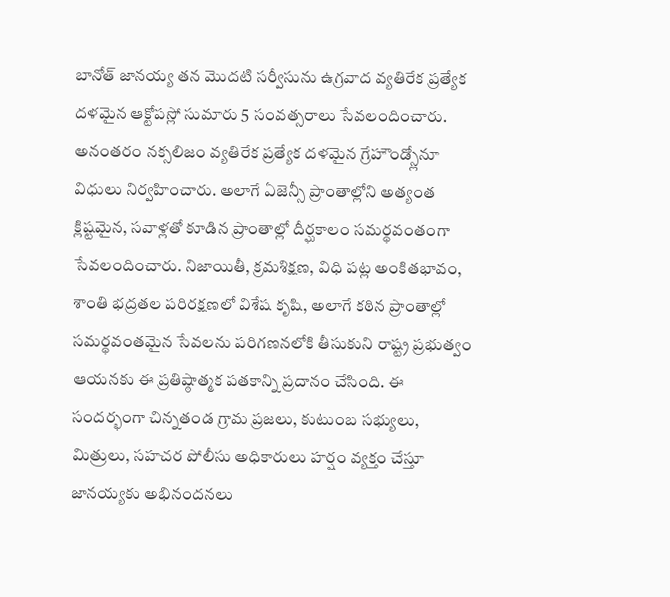బానోత్ జానయ్య తన మొదటి సర్వీసును ఉగ్రవాద వ్యతిరేక ప్రత్యేక దళమైన ఆక్టోపస్లో సుమారు 5 సంవత్సరాలు సేవలందించారు. అనంతరం నక్సలిజం వ్యతిరేక ప్రత్యేక దళమైన గ్రేహౌండ్స్లోనూ విధులు నిర్వహించారు. అలాగే ఏజెన్సీ ప్రాంతాల్లోని అత్యంత క్లిష్టమైన, సవాళ్లతో కూడిన ప్రాంతాల్లో దీర్ఘకాలం సమర్థవంతంగా సేవలందించారు. నిజాయితీ, క్రమశిక్షణ, విధి పట్ల అంకితభావం, శాంతి భద్రతల పరిరక్షణలో విశేష కృషి, అలాగే కఠిన ప్రాంతాల్లో సమర్థవంతమైన సేవలను పరిగణనలోకి తీసుకుని రాష్ట్ర ప్రభుత్వం ఆయనకు ఈ ప్రతిష్ఠాత్మక పతకాన్ని ప్రదానం చేసింది. ఈ సందర్భంగా చిన్నతండ గ్రామ ప్రజలు, కుటుంబ సభ్యులు, మిత్రులు, సహచర పోలీసు అధికారులు హర్షం వ్యక్తం చేస్తూ జానయ్యకు అభినందనలు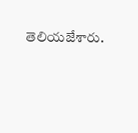తెలియజేశారు.